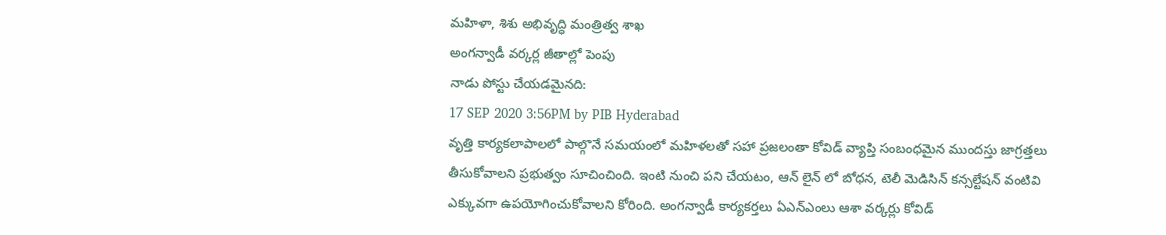మహిళా, శిశు అభివృద్ధి మంత్రిత్వ శాఖ
అంగన్వాడీ వర్కర్ల జీతాల్లో పెంపు
నాడు పోస్టు చేయడమైనది:
17 SEP 2020 3:56PM by PIB Hyderabad
వృత్తి కార్యకలాపాలలో పాల్గొనే సమయంలో మహిళలతో సహా ప్రజలంతా కోవిడ్ వ్యాప్తి సంబంధమైన ముందస్తు జాగ్రత్తలు తీసుకోవాలని ప్రభుత్వం సూచించింది. ఇంటి నుంచి పని చేయటం, ఆన్ లైన్ లో బోధన, టెలీ మెడిసిన్ కన్సల్టేషన్ వంటివి ఎక్కువగా ఉపయోగించుకోవాలని కోరింది. అంగన్వాడీ కార్యకర్తలు ఏఎన్ఎంలు ఆశా వర్కర్లు కోవిడ్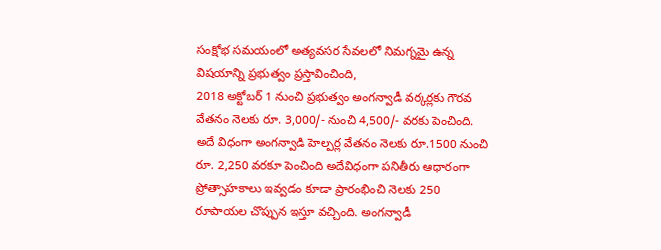సంక్షోభ సమయంలో అత్యవసర సేవలలో నిమగ్నమై ఉన్న విషయాన్ని ప్రభుత్వం ప్రస్తావించింది,
2018 అక్టోబర్ 1 నుంచి ప్రభుత్వం అంగన్వాడీ వర్కర్లకు గౌరవ వేతనం నెలకు రూ. 3,000/- నుంచి 4,500/- వరకు పెంచింది. అదే విధంగా అంగన్వాడి హెల్పర్ల వేతనం నెలకు రూ.1500 నుంచి రూ. 2,250 వరకూ పెంచింది అదేవిధంగా పనితీరు ఆధారంగా ప్రోత్సాహకాలు ఇవ్వడం కూడా ప్రారంభించి నెలకు 250 రూపాయల చొప్పున ఇస్తూ వచ్చింది. అంగన్వాడీ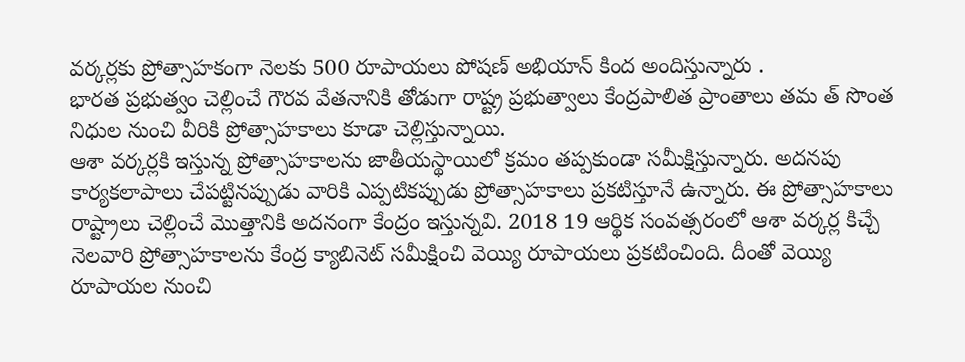వర్కర్లకు ప్రోత్సాహకంగా నెలకు 500 రూపాయలు పోషణ్ అభియాన్ కింద అందిస్తున్నారు .
భారత ప్రభుత్వం చెల్లించే గౌరవ వేతనానికి తోడుగా రాష్ట్ర ప్రభుత్వాలు కేంద్రపాలిత ప్రాంతాలు తమ త్ సొంత నిధుల నుంచి వీరికి ప్రోత్సాహకాలు కూడా చెల్లిస్తున్నాయి.
ఆశా వర్కర్లకి ఇస్తున్న ప్రోత్సాహకాలను జాతీయస్థాయిలో క్రమం తప్పకుండా సమీక్షిస్తున్నారు. అదనపు కార్యకలాపాలు చేపట్టినప్పుడు వారికి ఎప్పటికప్పుడు ప్రోత్సాహకాలు ప్రకటిస్తూనే ఉన్నారు. ఈ ప్రోత్సాహకాలు రాష్ట్రాలు చెల్లించే మొత్తానికి అదనంగా కేంద్రం ఇస్తున్నవి. 2018 19 ఆర్థిక సంవత్సరంలో ఆశా వర్కర్ల కిచ్చే నెలవారి ప్రోత్సాహకాలను కేంద్ర క్యాబినెట్ సమీక్షించి వెయ్యి రూపాయలు ప్రకటించింది. దీంతో వెయ్యి రూపాయల నుంచి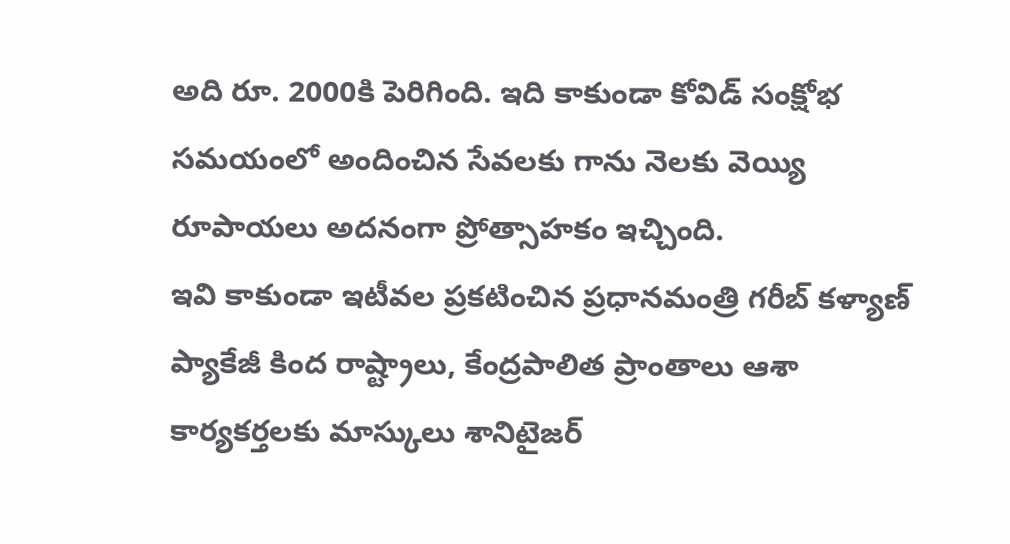అది రూ. 2000కి పెరిగింది. ఇది కాకుండా కోవిడ్ సంక్షోభ సమయంలో అందించిన సేవలకు గాను నెలకు వెయ్యి రూపాయలు అదనంగా ప్రోత్సాహకం ఇచ్చింది.
ఇవి కాకుండా ఇటీవల ప్రకటించిన ప్రధానమంత్రి గరీబ్ కళ్యాణ్ ప్యాకేజీ కింద రాష్ట్రాలు, కేంద్రపాలిత ప్రాంతాలు ఆశా కార్యకర్తలకు మాస్కులు శానిటైజర్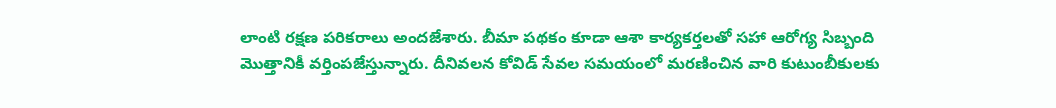లాంటి రక్షణ పరికరాలు అందజేశారు. బీమా పథకం కూడా ఆశా కార్యకర్తలతో సహా ఆరోగ్య సిబ్బంది మొత్తానికీ వర్తింపజేస్తున్నారు. దీనివలన కోవిడ్ సేవల సమయంలో మరణించిన వారి కుటుంబీకులకు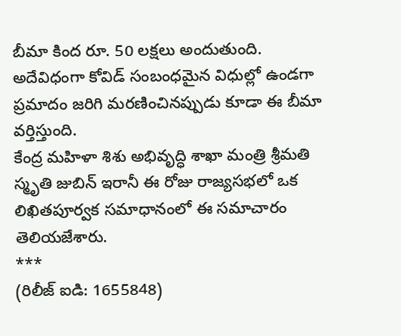బీమా కింద రూ. 50 లక్షలు అందుతుంది. అదేవిధంగా కోవిడ్ సంబంధమైన విధుల్లో ఉండగా ప్రమాదం జరిగి మరణించినప్పుడు కూడా ఈ బీమా వర్తిస్తుంది.
కేంద్ర మహిళా శిశు అభివృద్ధి శాఖా మంత్రి శ్రీమతి స్మృతి జుబిన్ ఇరానీ ఈ రోజు రాజ్యసభలో ఒక లిఖితపూర్వక సమాధానంలో ఈ సమాచారం తెలియజేశారు.
***
(రిలీజ్ ఐడి: 1655848)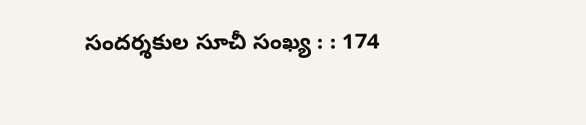సందర్శకుల సూచీ సంఖ్య : : 174